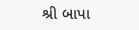શ્રી બાપા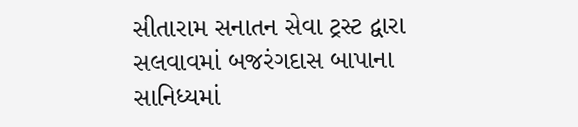સીતારામ સનાતન સેવા ટ્રસ્ટ દ્વારા સલવાવમાં બજરંગદાસ બાપાના સાનિધ્યમાં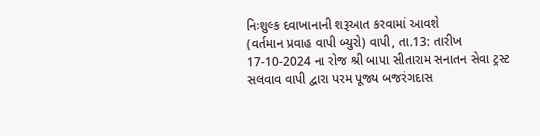નિઃશુલ્ક દવાખાનાની શરૂઆત કરવામાં આવશે
(વર્તમાન પ્રવાહ વાપી બ્યુરો) વાપી, તા.13: તારીખ 17-10-2024 ના રોજ શ્રી બાપા સીતારામ સનાતન સેવા ટ્રસ્ટ સલવાવ વાપી દ્વારા પરમ પૂજ્ય બજરંગદાસ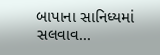બાપાના સાનિધ્યમાં સલવાવ...